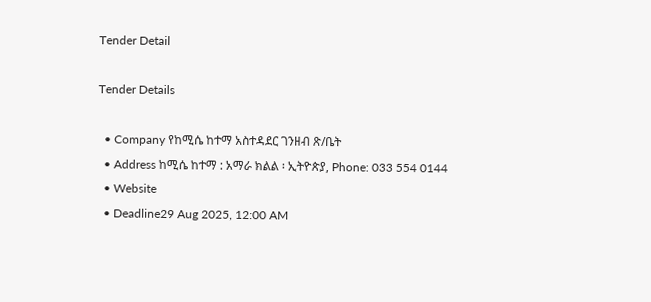Tender Detail

Tender Details

  • Company የከሚሴ ከተማ አስተዳደር ገንዘብ ጽ/ቤት
  • Address ከሚሴ ከተማ : አማራ ክልል ፡ ኢትዮጵያ, Phone: 033 554 0144
  • Website
  • Deadline29 Aug 2025, 12:00 AM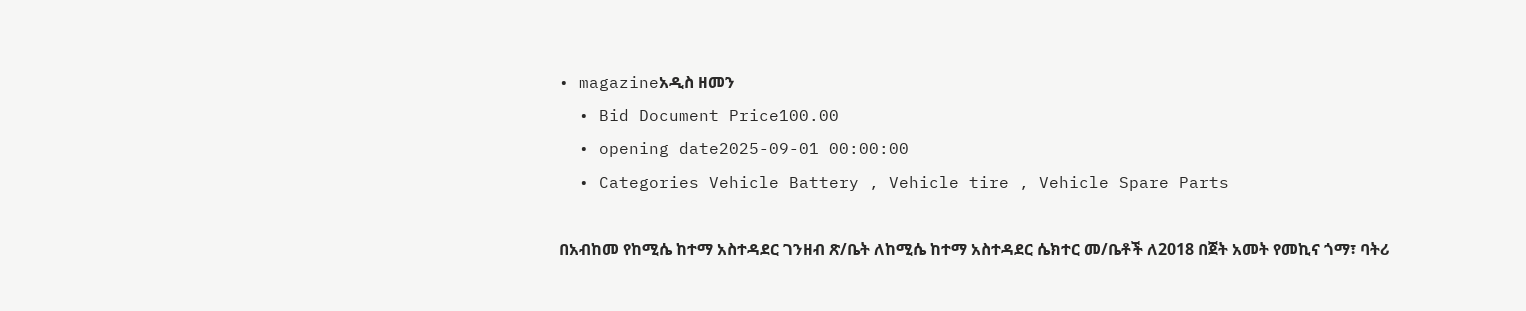• magazineአዲስ ዘመን
  • Bid Document Price100.00
  • opening date2025-09-01 00:00:00
  • Categories Vehicle Battery , Vehicle tire , Vehicle Spare Parts

በአብከመ የከሚሴ ከተማ አስተዳደር ገንዘብ ጽ/ቤት ለከሚሴ ከተማ አስተዳደር ሴክተር መ/ቤቶች ለ2018 በጀት አመት የመኪና ጎማ፣ ባትሪ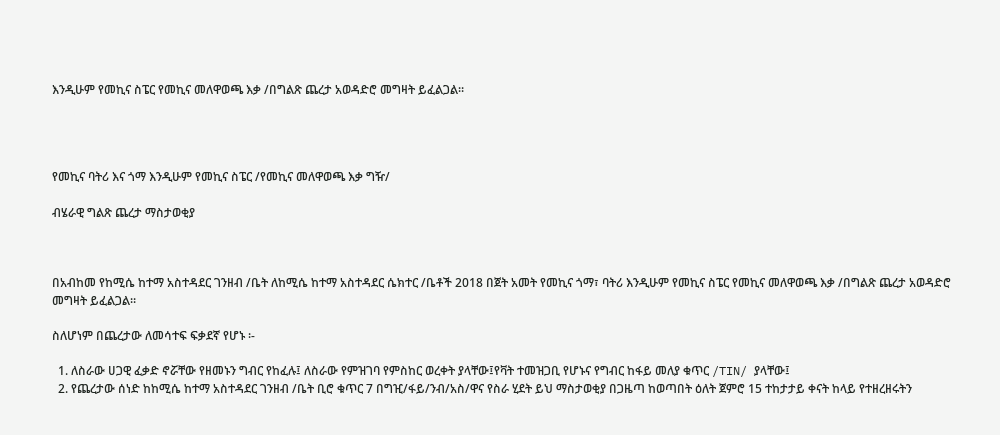እንዲሁም የመኪና ስፔር የመኪና መለዋወጫ እቃ /በግልጽ ጨረታ አወዳድሮ መግዛት ይፈልጋል።




የመኪና ባትሪ እና ጎማ እንዲሁም የመኪና ስፔር /የመኪና መለዋወጫ እቃ ግዥ/

ብሄራዊ ግልጽ ጨረታ ማስታወቂያ



በአብከመ የከሚሴ ከተማ አስተዳደር ገንዘብ /ቤት ለከሚሴ ከተማ አስተዳደር ሴክተር /ቤቶች 2018 በጀት አመት የመኪና ጎማ፣ ባትሪ እንዲሁም የመኪና ስፔር የመኪና መለዋወጫ እቃ /በግልጽ ጨረታ አወዳድሮ መግዛት ይፈልጋል።

ስለሆነም በጨረታው ለመሳተፍ ፍቃደኛ የሆኑ ፡-

  1. ለስራው ሀጋዊ ፈቃድ ኖሯቸው የዘመኑን ግብር የከፈሉ፤ ለስራው የምዝገባ የምስከር ወረቀት ያላቸው፤የቫት ተመዝጋቢ የሆኑና የግብር ከፋይ መለያ ቁጥር /TIN/ ያላቸው፤
  2. የጨረታው ሰነድ ከከሚሴ ከተማ አስተዳደር ገንዘብ /ቤት ቢሮ ቁጥር 7 በግዢ/ፋይ/ንብ/አስ/ዋና የስራ ሂደት ይህ ማስታወቂያ በጋዜጣ ከወጣበት ዕለት ጀምሮ 15 ተከታታይ ቀናት ከላይ የተዘረዘሩትን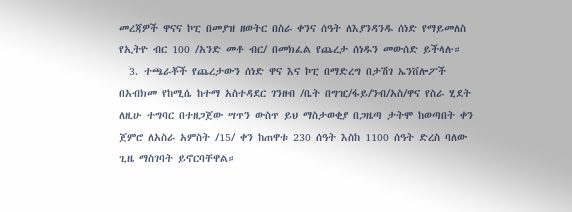መረጃዎች ዋናና ኮፒ በመያዝ ዘወትር በስራ ቀንና ሰዓት ለእያንዳንዱ ሰነድ የማይመለስ የኢትዮ ብር 100 /አንድ መቶ ብር/ በመክፈል የጨረታ ሰነዱን መውሰድ ይችላሉ።
  3. ተጫራቾች የጨረታውን ሰነድ ዋና እና ኮፒ በማድረግ በታሽገ ኤንቨሎፖች በአብክመ የከሚሴ ከተማ አስተዳደር ገንዘብ /ቤት በግዢ/ፋይ/ንብ/አስ/ዋና የስራ ሂደት ለዚሁ ተግባር በተዘጋጀው ሣጥን ውስጥ ይህ ማስታወቂያ በጋዜጣ ታትሞ ከወጣበት ቀን ጀምሮ ለአስራ አምስት /15/ ቀን ከጠዋቱ 230 ሰዓት እስከ 1100 ሰዓት ድረስ ባለው ጊዜ ማስገባት ይኖርባቸዋል።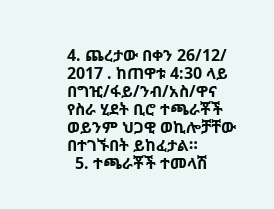4. ጨረታው በቀን 26/12/ 2017 . ከጠዋቱ 4:30 ላይ በግዢ/ፋይ/ንብ/አስ/ዋና የስራ ሂደት ቢሮ ተጫራቾች ወይንም ህጋዊ ወኪሎቻቸው በተገኙበት ይከፈታል።
  5. ተጫራቾች ተመላሽ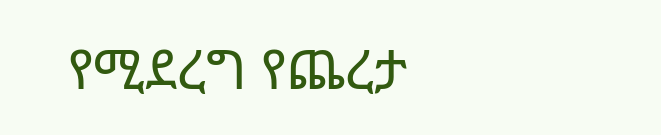የሚደረግ የጨረታ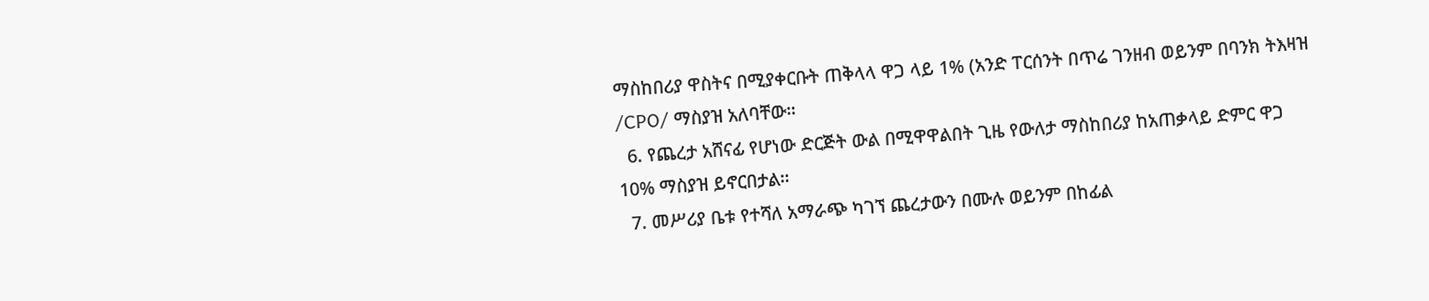ማስከበሪያ ዋስትና በሚያቀርቡት ጠቅላላ ዋጋ ላይ 1% (አንድ ፐርሰንት በጥሬ ገንዘብ ወይንም በባንክ ትእዛዝ /CPO/ ማስያዝ አለባቸው።
  6. የጨረታ አሸናፊ የሆነው ድርጅት ውል በሚዋዋልበት ጊዜ የውለታ ማስከበሪያ ከአጠቃላይ ድምር ዋጋ 10% ማስያዝ ይኖርበታል።
  7. መሥሪያ ቤቱ የተሻለ አማራጭ ካገኘ ጨረታውን በሙሉ ወይንም በከፊል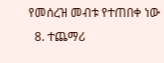የመሰረዝ መብቱ የተጠበቀ ነው
  8. ተጨማሪ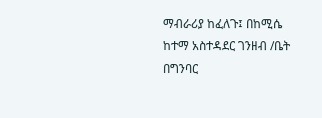ማብራሪያ ከፈለጉ፤ በከሚሴ ከተማ አስተዳደር ገንዘብ /ቤት በግንባር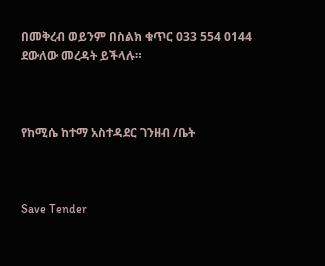በመቅረብ ወይንም በስልክ ቁጥር 033 554 0144 ደውለው መረዳት ይችላሉ።



የከሚሴ ከተማ አስተዳደር ገንዘብ /ቤት



Save Tender